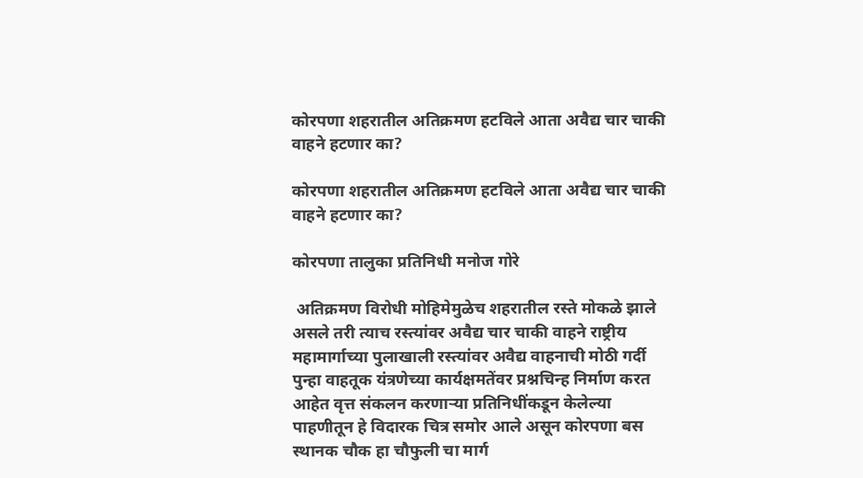कोरपणा शहरातील अतिक्रमण हटविले आता अवैद्य चार चाकी वाहने हटणार का?

कोरपणा शहरातील अतिक्रमण हटविले आता अवैद्य चार चाकी वाहने हटणार का?

कोरपणा तालुका प्रतिनिधी मनोज गोरे

 अतिक्रमण विरोधी मोहिमेमुळेच शहरातील रस्ते मोकळे झाले असले तरी त्याच रस्त्यांवर अवैद्य चार चाकी वाहने राष्ट्रीय महामार्गाच्या पुलाखाली रस्त्यांवर अवैद्य वाहनाची मोठी गर्दी पुन्हा वाहतूक यंत्रणेच्या कार्यक्षमतेंवर प्रश्नचिन्ह निर्माण करत आहेत वृत्त संकलन करणाऱ्या प्रतिनिधींकडून केलेल्या पाहणीतून हे विदारक चित्र समोर आले असून कोरपणा बस स्थानक चौक हा चौफुली चा मार्ग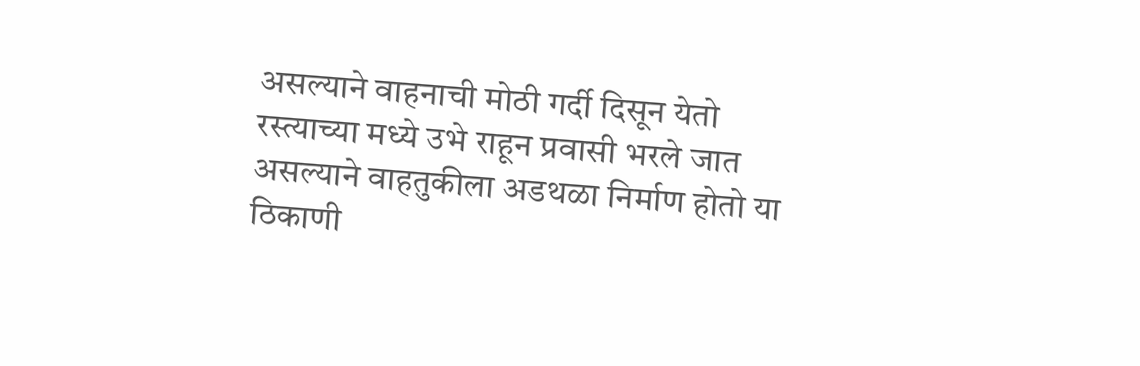असल्याने वाहनाची मोठी गर्दी दिसून येतो रस्त्याच्या मध्ये उभे राहून प्रवासी भरले जात असल्याने वाहतुकीला अडथळा निर्माण होतो या ठिकाणी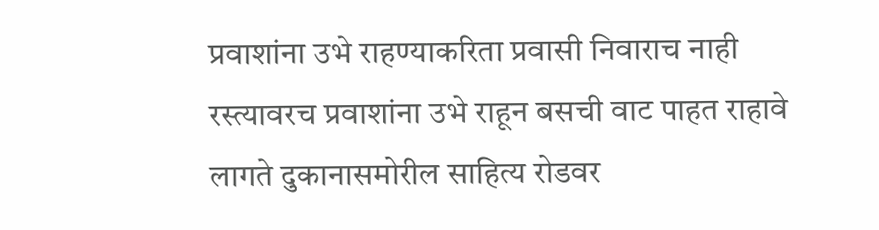प्रवाशांना उभे राहण्याकरिता प्रवासी निवाराच नाही रस्त्यावरच प्रवाशांना उभे राहून बसची वाट पाहत राहावे लागते दुकानासमोरील साहित्य रोडवर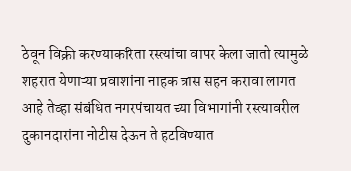ठेवून विक्री करण्याकरिता रस्त्यांचा वापर केला जातो त्यामुळे शहरात येणाऱ्या प्रवाशांना नाहक त्रास सहन करावा लागत आहे तेव्हा संबंधित नगरपंचायत च्या विभागांनी रस्त्यावरील दुकानदारांना नोटीस देऊन ते हटविण्यात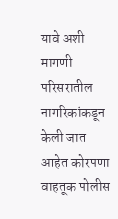यावे अशी मागणी परिसरातील नागरिकांकडून केली जात आहेत कोरपणा वाहतूक पोलीस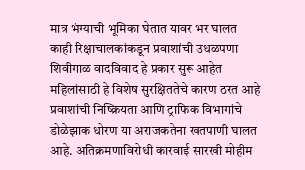मात्र भंग्याची भूमिका घेतात यावर भर घालत काही रिक्षाचालकांकडून प्रवाशांची उधळपणा शिवीगाळ वादविवाद हे प्रकार सुरू आहेत महिलांसाठी हे विशेष सुरक्षिततेचे कारण ठरत आहे प्रवाशांची निष्क्रियता आणि ट्राफिक विभागांचे डोळेझाक धोरण या अराजकतेना खतपाणी घालत आहे. अतिक्रमणाविरोधी कारवाई सारखी मोहीम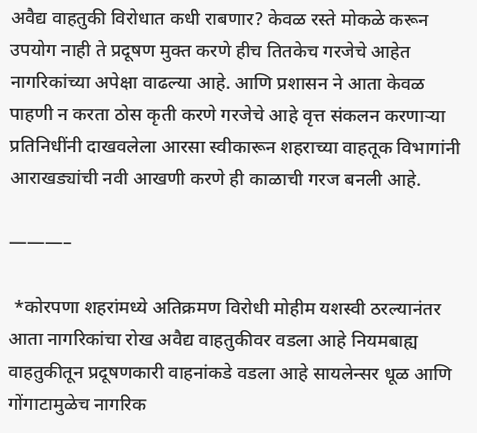अवैद्य वाहतुकी विरोधात कधी राबणार? केवळ रस्ते मोकळे करून उपयोग नाही ते प्रदूषण मुक्त करणे हीच तितकेच गरजेचे आहेत नागरिकांच्या अपेक्षा वाढल्या आहे. आणि प्रशासन ने आता केवळ पाहणी न करता ठोस कृती करणे गरजेचे आहे वृत्त संकलन करणाऱ्या प्रतिनिधींनी दाखवलेला आरसा स्वीकारून शहराच्या वाहतूक विभागांनी आराखड्यांची नवी आखणी करणे ही काळाची गरज बनली आहे.

———–

 *कोरपणा शहरांमध्ये अतिक्रमण विरोधी मोहीम यशस्वी ठरल्यानंतर आता नागरिकांचा रोख अवैद्य वाहतुकीवर वडला आहे नियमबाह्य वाहतुकीतून प्रदूषणकारी वाहनांकडे वडला आहे सायलेन्सर धूळ आणि गोंगाटामुळेच नागरिक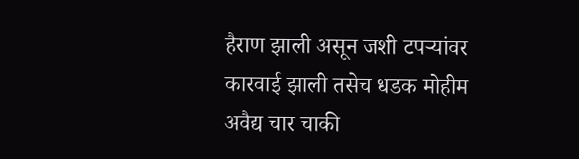हैराण झाली असून जशी टपऱ्यांवर कारवाई झाली तसेच धडक मोहीम अवैद्य चार चाकी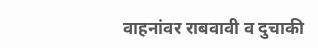वाहनांवर राबवावी व दुचाकी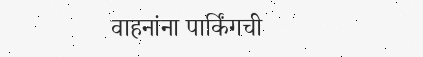वाहनांना पार्किंगची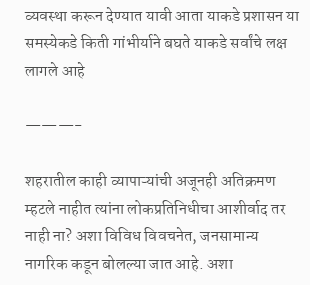व्यवस्था करून देण्यात यावी आता याकडे प्रशासन या समस्येकडे किती गांभीर्याने बघते याकडे सर्वांचे लक्ष लागले आहे

———-

शहरातील काही व्यापाऱ्यांची अजूनही अतिक्रमण म्हटले नाहीत त्यांना लोकप्रतिनिधीचा आशीर्वाद तर नाही ना? अशा विविध विवचनेत, जनसामान्य नागरिक कडून बोलल्या जात आहे. अशा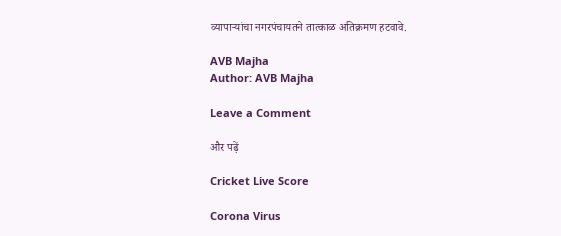व्यापाऱ्यांचा नगरपंचायतने तात्काळ अतिक्रमण हटवावे.

AVB Majha
Author: AVB Majha

Leave a Comment

और पढ़ें

Cricket Live Score

Corona Virus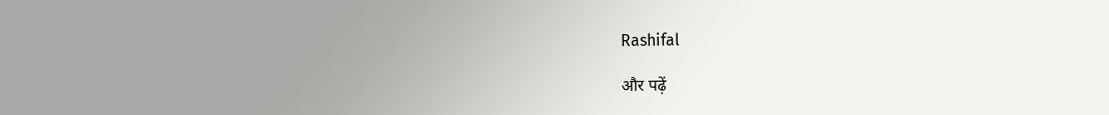Rashifal

और पढ़ें